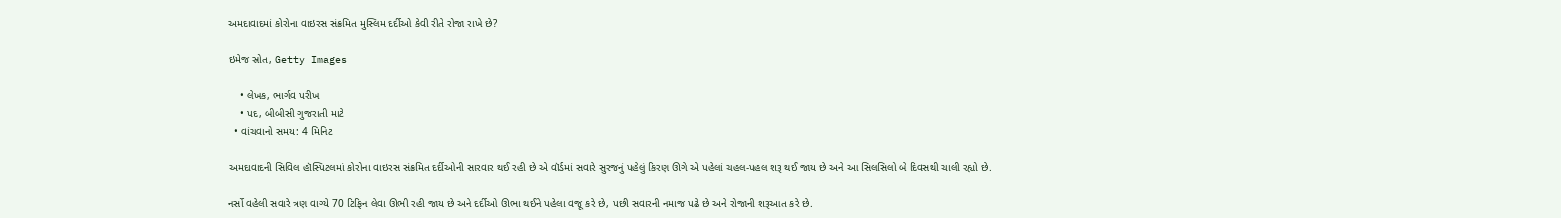અમદાવાદમાં કોરોના વાઇરસ સંક્રમિત મુસ્લિમ દર્દીઓ કેવી રીતે રોજા રાખે છે?

ઇમેજ સ્રોત, Getty Images

    • લેખક, ભાર્ગવ પરીખ
    • પદ, બીબીસી ગુજરાતી માટે
  • વાંચવાનો સમય: 4 મિનિટ

અમદાવાદની સિવિલ હૉસ્પિટલમાં કોરોના વાઇરસ સંક્રમિત દર્દીઓની સારવાર થઈ રહી છે એ વૉર્ડમાં સવારે સુરજનું પહેલું કિરણ ઊગે એ પહેલાં ચહલ-પહલ શરૂ થઈ જાય છે અને આ સિલસિલો બે દિવસથી ચાલી રહ્યો છે.

નર્સો વહેલી સવારે ત્રણ વાગ્યે 70 ટિફિન લેવા ઊભી રહી જાય છે અને દર્દીઓ ઊભા થઈને પહેલા વજૂ કરે છે, પછી સવારની નમાજ પઢે છે અને રોજાની શરૂઆત કરે છે.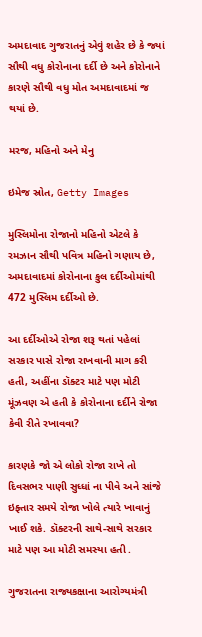અમદાવાદ ગુજરાતનું એવું શહેર છે કે જ્યાં સૌથી વધુ કોરોનાના દર્દી છે અને કોરોનાને કારણે સૌથી વધુ મોત અમદાવાદમાં જ થયાં છે.

મરજ, મહિનો અને મેનુ

ઇમેજ સ્રોત, Getty Images

મુસ્લિમોના રોજાનો મહિનો એટલે કે રમઝાન સૌથી પવિત્ર મહિનો ગણાય છે, અમદાવાદમાં કોરોનાના કુલ દર્દીઓમાંથી 472 મુસ્લિમ દર્દીઓ છે.

આ દર્દીઓએ રોજા શરૂ થતાં પહેલાં સરકાર પાસે રોજા રાખવાની માગ કરી હતી, અહીંના ડૉક્ટર માટે પણ મોટી મૂંઝવણ એ હતી કે કોરોનાના દર્દીને રોજા કેવી રીતે રખાવવા?

કારણકે જો એ લોકો રોજા રાખે તો દિવસભર પાણી સુધ્ધાં ના પીવે અને સાંજે ઇફ્તાર સમયે રોજા ખોલે ત્યારે ખાવાનું ખાઈ શકે. ડૉક્ટરની સાથે-સાથે સરકાર માટે પણ આ મોટી સમસ્યા હતી .

ગુજરાતના રાજ્યકક્ષાના આરોગ્યમંત્રી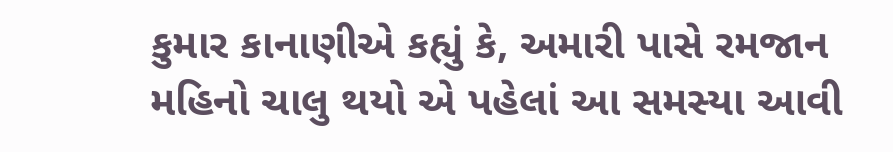કુમાર કાનાણીએ કહ્યું કે, અમારી પાસે રમજાન મહિનો ચાલુ થયો એ પહેલાં આ સમસ્યા આવી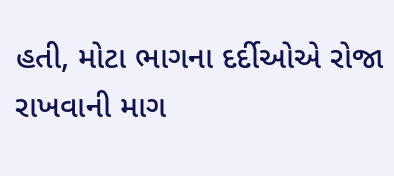હતી, મોટા ભાગના દર્દીઓએ રોજા રાખવાની માગ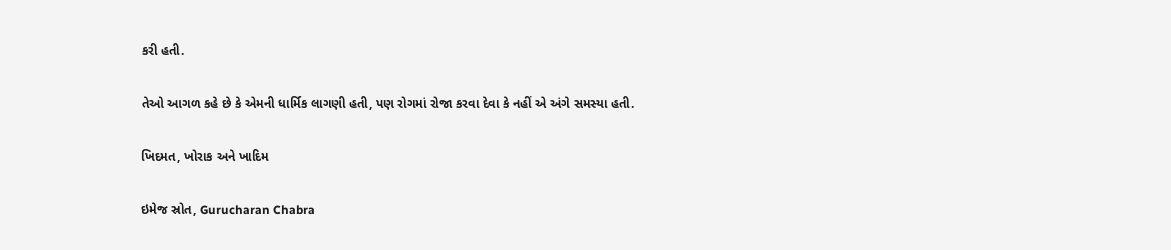કરી હતી.

તેઓ આગળ કહે છે કે એમની ધાર્મિક લાગણી હતી, પણ રોગમાં રોજા કરવા દેવા કે નહીં એ અંગે સમસ્યા હતી.

ખિદમત, ખોરાક અને ખાદિમ

ઇમેજ સ્રોત, Gurucharan Chabra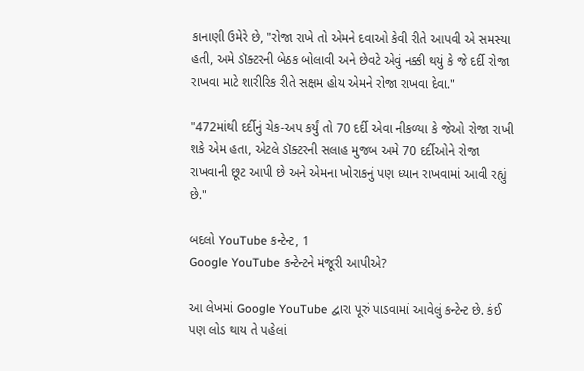કાનાણી ઉમેરે છે, "રોજા રાખે તો એમને દવાઓ કેવી રીતે આપવી એ સમસ્યા હતી, અમે ડૉક્ટરની બેઠક બોલાવી અને છેવટે એવું નક્કી થયું કે જે દર્દી રોજા રાખવા માટે શારીરિક રીતે સક્ષમ હોય એમને રોજા રાખવા દેવા."

"472માંથી દર્દીનું ચેક-અપ કર્યું તો 70 દર્દી એવા નીકળ્યા કે જેઓ રોજા રાખી શકે એમ હતા, એટલે ડૉક્ટરની સલાહ મુજબ અમે 70 દર્દીઓને રોજા રાખવાની છૂટ આપી છે અને એમના ખોરાકનું પણ ધ્યાન રાખવામાં આવી રહ્યું છે."

બદલો YouTube કન્ટેન્ટ, 1
Google YouTube કન્ટેન્ટને મંજૂરી આપીએ?

આ લેખમાં Google YouTube દ્વારા પૂરું પાડવામાં આવેલું કન્ટેન્ટ છે. કંઈ પણ લોડ થાય તે પહેલાં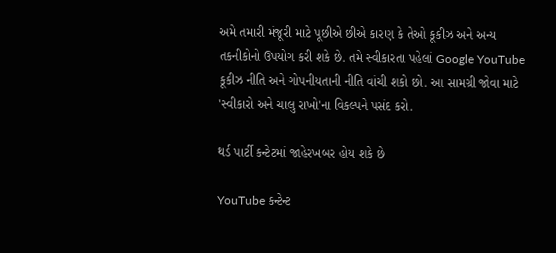અમે તમારી મંજૂરી માટે પૂછીએ છીએ કારણ કે તેઓ કૂકીઝ અને અન્ય તકનીકોનો ઉપયોગ કરી શકે છે. તમે સ્વીકારતા પહેલાં Google YouTube કૂકીઝ નીતિ અને ગોપનીયતાની નીતિ વાંચી શકો છો. આ સામગ્રી જોવા માટે 'સ્વીકારો અને ચાલુ રાખો'ના વિકલ્પને પસંદ કરો.

થર્ડ પાર્ટી કન્ટેટમાં જાહેરખબર હોય શકે છે

YouTube કન્ટેન્ટ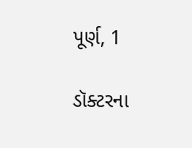પૂર્ણ, 1

ડૉક્ટરના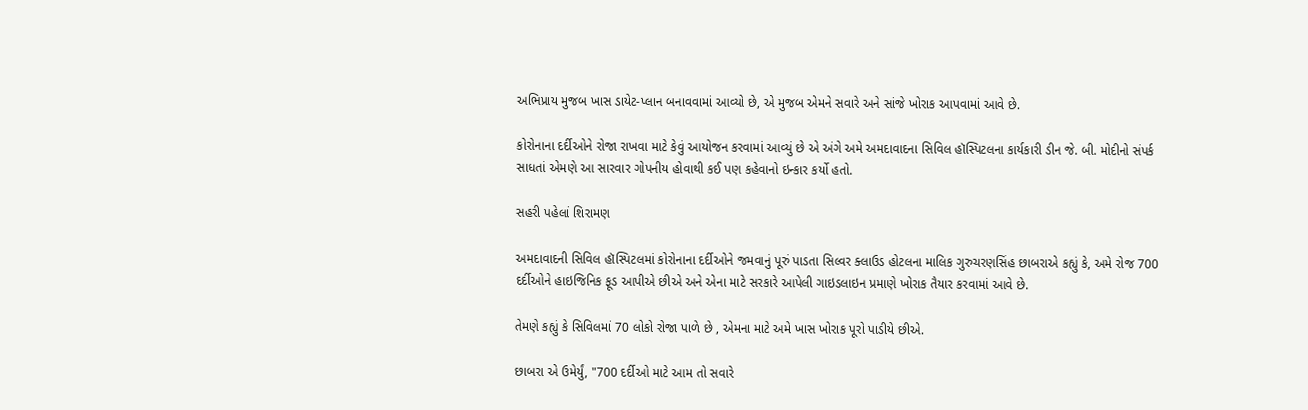અભિપ્રાય મુજબ ખાસ ડાયેટ-પ્લાન બનાવવામાં આવ્યો છે, એ મુજબ એમને સવારે અને સાંજે ખોરાક આપવામાં આવે છે.

કોરોનાના દર્દીઓને રોજા રાખવા માટે કેવું આયોજન કરવામાં આવ્યું છે એ અંગે અમે અમદાવાદના સિવિલ હૉસ્પિટલના કાર્યકારી ડીન જે. બી. મોદીનો સંપર્ક સાધતાં એમણે આ સારવાર ગોપનીય હોવાથી કઈ પણ કહેવાનો ઇન્કાર કર્યો હતો.

સહરી પહેલાં શિરામણ

અમદાવાદની સિવિલ હૉસ્પિટલમાં કોરોનાના દર્દીઓને જમવાનું પૂરું પાડતા સિલ્વર ક્લાઉડ હોટલના માલિક ગુરુચરણસિંહ છાબરાએ કહ્યું કે, અમે રોજ 700 દર્દીઓને હાઇજિનિક ફૂડ આપીએ છીએ અને એના માટે સરકારે આપેલી ગાઇડલાઇન પ્રમાણે ખોરાક તૈયાર કરવામાં આવે છે.

તેમણે કહ્યું કે સિવિલમાં 70 લોકો રોજા પાળે છે , એમના માટે અમે ખાસ ખોરાક પૂરો પાડીયે છીએ.

છાબરા એ ઉમેર્યું, "700 દર્દીઓ માટે આમ તો સવારે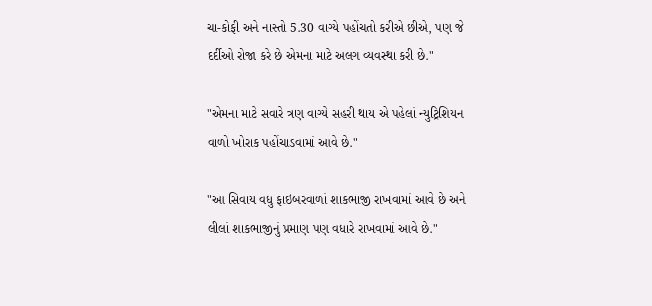ચા-કોફી અને નાસ્તો 5.30 વાગ્યે પહોંચતો કરીએ છીએ, પણ જે દર્દીઓ રોજા કરે છે એમના માટે અલગ વ્યવસ્થા કરી છે."

"એમના માટે સવારે ત્રણ વાગ્યે સહરી થાય એ પહેલાં ન્યુટ્રિશિયન વાળો ખોરાક પહોંચાડવામાં આવે છે."

"આ સિવાય વધુ ફાઇબરવાળાં શાકભાજી રાખવામાં આવે છે અને લીલાં શાકભાજીનું પ્રમાણ પણ વધારે રાખવામાં આવે છે."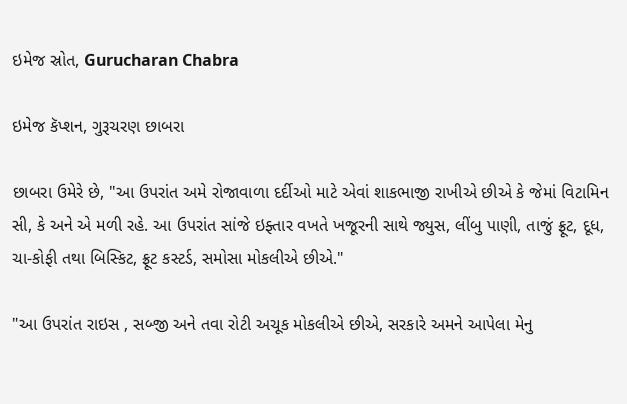ઇમેજ સ્રોત, Gurucharan Chabra

ઇમેજ કૅપ્શન, ગુરૂચરણ છાબરા

છાબરા ઉમેરે છે, "આ ઉપરાંત અમે રોજાવાળા દર્દીઓ માટે એવાં શાકભાજી રાખીએ છીએ કે જેમાં વિટામિન સી, કે અને એ મળી રહે. આ ઉપરાંત સાંજે ઇફ્તાર વખતે ખજૂરની સાથે જ્યુસ, લીંબુ પાણી, તાજું ફ્રૂટ, દૂધ, ચા-કોફી તથા બિસ્કિટ, ફ્રૂટ કસ્ટર્ડ, સમોસા મોકલીએ છીએ."

"આ ઉપરાંત રાઇસ , સબ્જી અને તવા રોટી અચૂક મોકલીએ છીએ, સરકારે અમને આપેલા મેનુ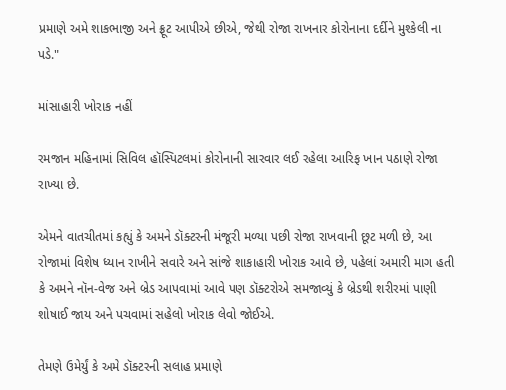પ્રમાણે અમે શાકભાજી અને ફ્રૂટ આપીએ છીએ, જેથી રોજા રાખનાર કોરોનાના દર્દીને મુશ્કેલી ના પડે."

માંસાહારી ખોરાક નહીં

રમજાન મહિનામાં સિવિલ હૉસ્પિટલમાં કોરોનાની સારવાર લઈ રહેલા આરિફ ખાન પઠાણે રોજા રાખ્યા છે.

એમને વાતચીતમાં કહ્યું કે અમને ડૉક્ટરની મંજૂરી મળ્યા પછી રોજા રાખવાની છૂટ મળી છે, આ રોજામાં વિશેષ ધ્યાન રાખીને સવારે અને સાંજે શાકાહારી ખોરાક આવે છે, પહેલાં અમારી માગ હતી કે અમને નૉન-વેજ અને બ્રેડ આપવામાં આવે પણ ડૉક્ટરોએ સમજાવ્યું કે બ્રેડથી શરીરમાં પાણી શોષાઈ જાય અને પચવામાં સહેલો ખોરાક લેવો જોઈએ.

તેમણે ઉમેર્યું કે અમે ડૉક્ટરની સલાહ પ્રમાણે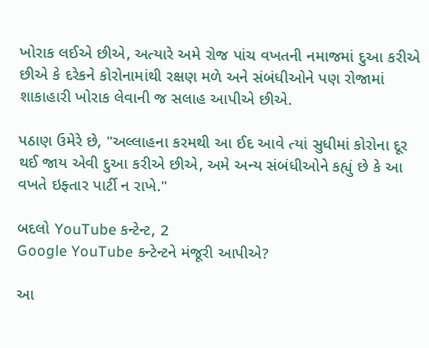ખોરાક લઈએ છીએ, અત્યારે અમે રોજ પાંચ વખતની નમાજમાં દુઆ કરીએ છીએ કે દરેકને કોરોનામાંથી રક્ષણ મળે અને સંબંધીઓને પણ રોજામાં શાકાહારી ખોરાક લેવાની જ સલાહ આપીએ છીએ.

પઠાણ ઉમેરે છે, "અલ્લાહના કરમથી આ ઈદ આવે ત્યાં સુધીમાં કોરોના દૂર થઈ જાય એવી દુઆ કરીએ છીએ, અમે અન્ય સંબંધીઓને કહ્યું છે કે આ વખતે ઇફ્તાર પાર્ટી ન રાખે."

બદલો YouTube કન્ટેન્ટ, 2
Google YouTube કન્ટેન્ટને મંજૂરી આપીએ?

આ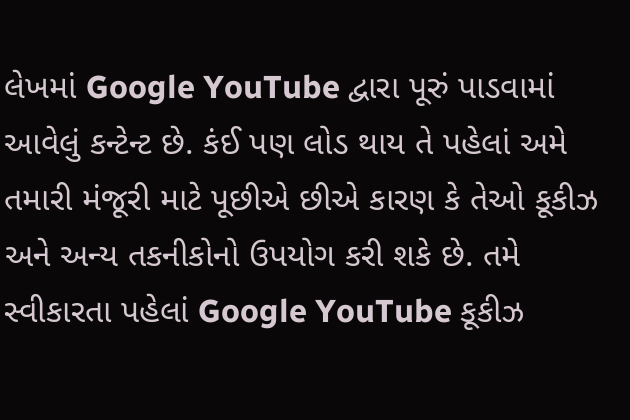લેખમાં Google YouTube દ્વારા પૂરું પાડવામાં આવેલું કન્ટેન્ટ છે. કંઈ પણ લોડ થાય તે પહેલાં અમે તમારી મંજૂરી માટે પૂછીએ છીએ કારણ કે તેઓ કૂકીઝ અને અન્ય તકનીકોનો ઉપયોગ કરી શકે છે. તમે સ્વીકારતા પહેલાં Google YouTube કૂકીઝ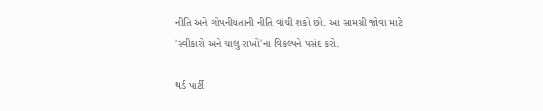નીતિ અને ગોપનીયતાની નીતિ વાંચી શકો છો. આ સામગ્રી જોવા માટે 'સ્વીકારો અને ચાલુ રાખો'ના વિકલ્પને પસંદ કરો.

થર્ડ પાર્ટી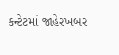કન્ટેટમાં જાહેરખબર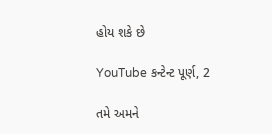હોય શકે છે

YouTube કન્ટેન્ટ પૂર્ણ, 2

તમે અમને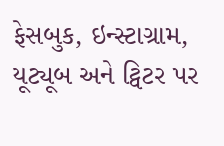ફેસબુક, ઇન્સ્ટાગ્રામ, યૂટ્યૂબ અને ટ્વિટર પર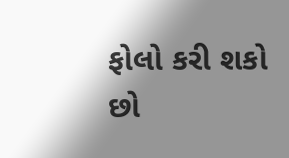ફોલો કરી શકો છો